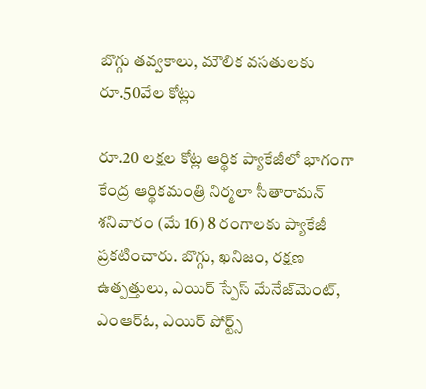బొగ్గు తవ్వకాలు, మౌలిక వసతులకు రూ.50వేల కోట్లు

రూ.20 లక్షల కోట్ల ఆర్థిక ప్యాకేజీలో భాగంగా కేంద్ర ఆర్థికమంత్రి నిర్మలా సీతారామన్ శనివారం (మే 16) 8 రంగాలకు ప్యాకేజీ ప్రకటించారు. బొగ్గు, ఖనిజం, రక్షణ ఉత్పత్తులు, ఎయిర్ స్పేస్ మేనేజ్‌మెంట్, ఎంఆర్ఓ, ఎయిర్ పోర్ట్స్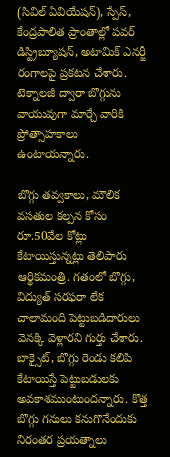(సివిల్ ఏవియేషన్), స్పేస్, కేంద్రపాలిత ప్రాంతాల్లో పవర్ డిస్ట్రిబ్యూషన్, అటామిక్ ఎనర్జీ రంగాలపై ప్రకటన చేశారు. టెక్నాలజీ ద్వారా బొగ్గును వాయువుగా మార్చే వారికి ప్రోత్సాహకాలు ఉంటాయన్నారు.

బొగ్గు తవ్వకాలు, మౌలిక వసతుల కల్పన కోసం రూ.50వేల కోట్లు కేటాయిస్తున్నట్లు తెలిపారు ఆర్థికమంత్రి. గతంలో బొగ్గు, విద్యుత్ సరఫరా లేక చాలామంది పెట్టుబడిదారులు వెనక్కి వెళ్లారని గుర్తు చేశారు. బాక్సైట్, బొగ్గు రెండు కలిపి కేటాయిస్తే పెట్టుబడులకు అవకాశముంటుందన్నారు. కొత్త బొగ్గు గనులు కనుగొనేందుకు నిరంతర ప్రయత్నాలు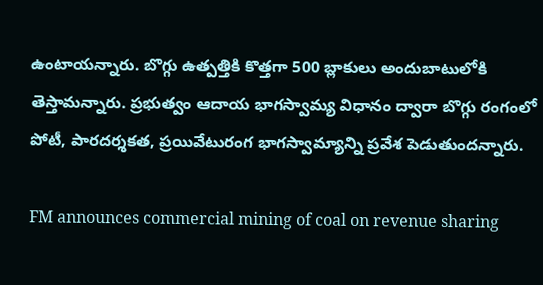ఉంటాయన్నారు. బొగ్గు ఉత్పత్తికి కొత్తగా 500 బ్లాకులు అందుబాటులోకి తెస్తామన్నారు. ప్రభుత్వం ఆదాయ భాగస్వామ్య విధానం ద్వారా బొగ్గు రంగంలో పోటీ, పారదర్శకత, ప్రయివేటురంగ భాగస్వామ్యాన్ని ప్రవేశ పెడుతుందన్నారు.

FM announces commercial mining of coal on revenue sharing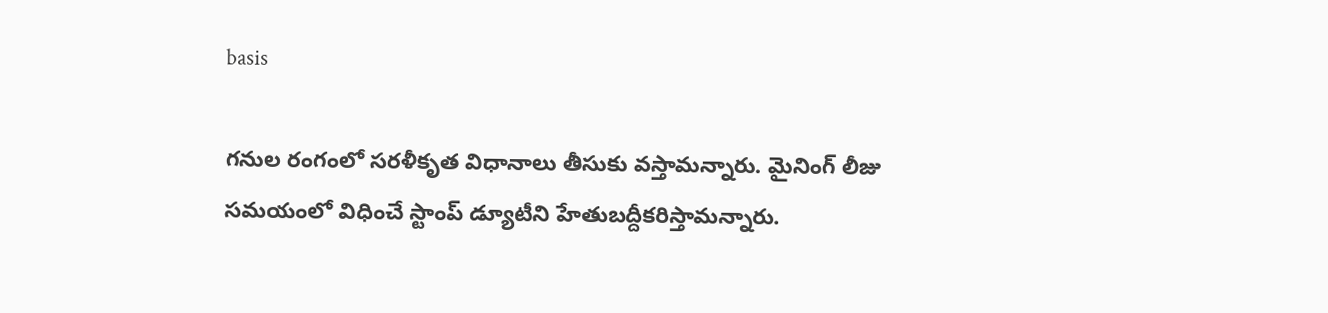basis

గనుల రంగంలో సరళీకృత విధానాలు తీసుకు వస్తామన్నారు. మైనింగ్ లీజు సమయంలో విధించే స్టాంప్ డ్యూటీని హేతుబద్దీకరిస్తామన్నారు.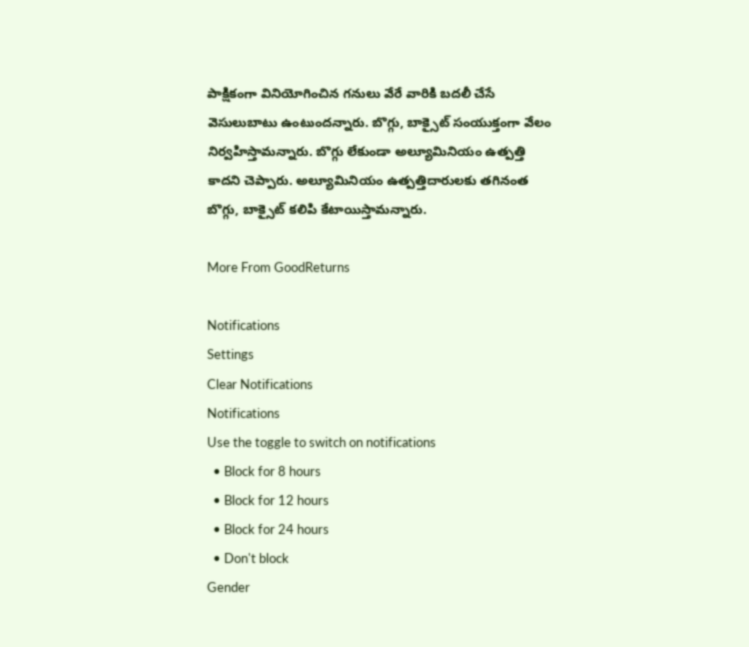పాక్షికంగా వినియోగించిన గనులు వేరే వారికి బదలీ చేసే వెసులుబాటు ఉంటుందన్నారు. బొగ్గు, బాక్సైట్ సంయుక్తంగా వేలం నిర్వహిస్తామన్నారు. బొగ్గు లేకుండా అల్యూమినియం ఉత్పత్తి కాదని చెప్పారు. అల్యూమినియం ఉత్పత్తిదారులకు తగినంత బొగ్గు, బాక్సైట్ కలిపి కేటాయిస్తామన్నారు.

More From GoodReturns

Notifications
Settings
Clear Notifications
Notifications
Use the toggle to switch on notifications
  • Block for 8 hours
  • Block for 12 hours
  • Block for 24 hours
  • Don't block
Gender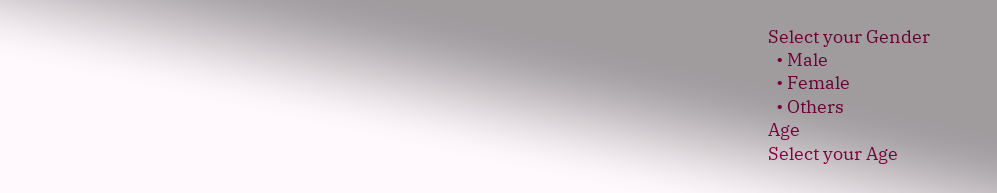Select your Gender
  • Male
  • Female
  • Others
Age
Select your Age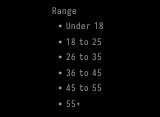Range
  • Under 18
  • 18 to 25
  • 26 to 35
  • 36 to 45
  • 45 to 55
  • 55+